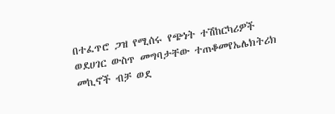በተፈጥሮ ጋዝ የሚሰሩ የጭነት ተሽከርካሪዎች ወደሀገር ውስጥ መግባታቸው ተጠቆመየኤሌክትሪክ መኪኖች ብቻ ወደ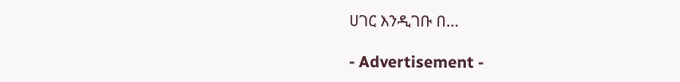ሀገር እንዲገቡ በ…

- Advertisement -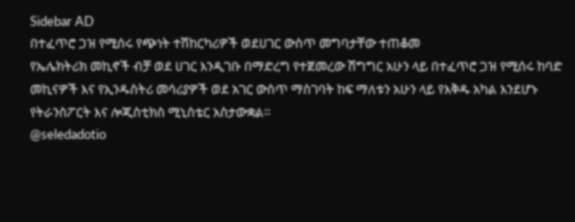Sidebar AD
በተፈጥሮ ጋዝ የሚሰሩ የጭነት ተሽከርካሪዎች ወደሀገር ውስጥ መግባታቸው ተጠቆመ
የኤሌክትሪክ መኪኖች ብቻ ወደ ሀገር እንዲገቡ በማድረግ የተጀመረው ሽግግር አሁን ላይ በተፈጥሮ ጋዝ የሚሰሩ ከባድ መኪናዎች እና የኢንዱስትሪ መሳሪያዎች ወደ አገር ውስጥ ማስገባት ከፍ ማለቱን አሁን ላይ የእቅዱ አካል እንደሆኑ የትራንስፖርት እና ሎጂስቲክስ ሚኒስቴር አስታውቋል።
@seledadotio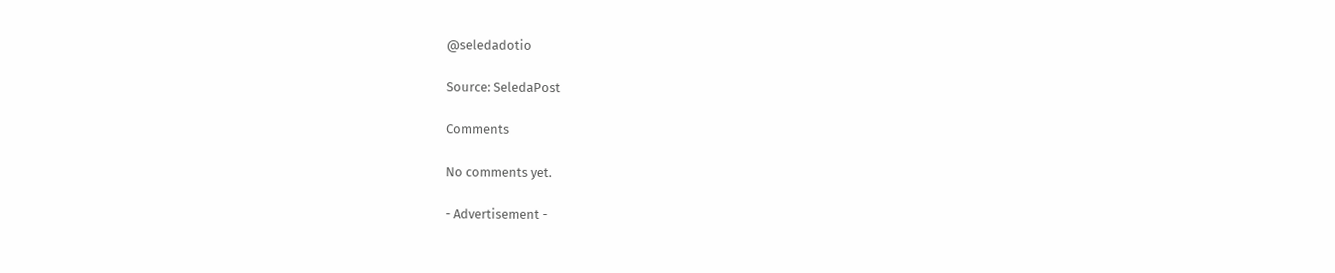@seledadotio

Source: SeledaPost

Comments

No comments yet.

- Advertisement -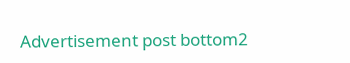Advertisement post bottom2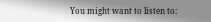You might want to listen to: